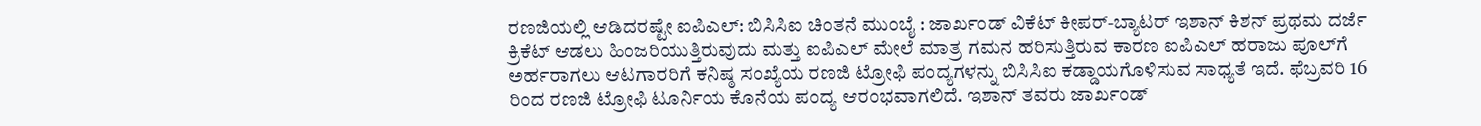ರಣಜಿಯಲ್ಲಿ ಆಡಿದರಷ್ಟೇ ಐಪಿಎಲ್: ಬಿಸಿಸಿಐ ಚಿಂತನೆ ಮುಂಬೈ : ಜಾರ್ಖಂಡ್ ವಿಕೆಟ್ ಕೀಪರ್-ಬ್ಯಾಟರ್‌ ಇಶಾನ್ ಕಿಶನ್ ಪ್ರಥಮ ದರ್ಜೆ ಕ್ರಿಕೆಟ್ ಆಡಲು ಹಿಂಜರಿಯುತ್ತಿರುವುದು ಮತ್ತು ಐಪಿಎಲ್ ಮೇಲೆ ಮಾತ್ರ ಗಮನ ಹರಿಸುತ್ತಿರುವ ಕಾರಣ ಐಪಿಎಲ್ ಹರಾಜು ಪೂಲ್‌ಗೆ ಅರ್ಹರಾಗಲು ಆಟಗಾರರಿಗೆ ಕನಿಷ್ಠ ಸಂಖ್ಯೆಯ ರಣಜಿ ಟ್ರೋಫಿ ಪಂದ್ಯಗಳನ್ನು ಬಿಸಿಸಿಐ ಕಡ್ಡಾಯಗೊಳಿಸುವ ಸಾಧ್ಯತೆ ಇದೆ. ಫೆಬ್ರವರಿ 16 ರಿಂದ ರಣಜಿ ಟ್ರೋಫಿ ಟೂರ್ನಿಯ ಕೊನೆಯ ಪಂದ್ಯ ಆರಂಭವಾಗಲಿದೆ. ಇಶಾನ್ ತವರು ಜಾರ್ಖಂಡ್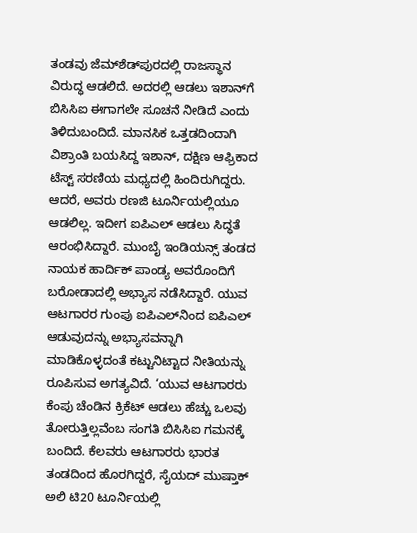ತಂಡವು ಜೆಮ್‌ಶೆಡ್‌ಪುರದಲ್ಲಿ ರಾಜಸ್ಥಾನ ವಿರುದ್ಧ ಆಡಲಿದೆ. ಅದರಲ್ಲಿ ಆಡಲು ಇಶಾನ್‌ಗೆ ಬಿಸಿಸಿಐ ಈಗಾಗಲೇ ಸೂಚನೆ ನೀಡಿದೆ ಎಂದು ತಿಳಿದುಬಂದಿದೆ. ಮಾನಸಿಕ ಒತ್ತಡದಿಂದಾಗಿ ವಿಶ್ರಾಂತಿ ಬಯಸಿದ್ದ ಇಶಾನ್, ದಕ್ಷಿಣ ಆಫ್ರಿಕಾದ ಟೆಸ್ಟ್ ಸರಣಿಯ ಮಧ್ಯದಲ್ಲಿ ಹಿಂದಿರುಗಿದ್ದರು. ಆದರೆ, ಅವರು ರಣಜಿ ಟೂರ್ನಿಯಲ್ಲಿಯೂ ಆಡಲಿಲ್ಲ. ಇದೀಗ ಐಪಿಎಲ್‌ ಆಡಲು ಸಿದ್ಧತೆ ಆರಂಭಿಸಿದ್ದಾರೆ. ಮುಂಬೈ ಇಂಡಿಯನ್ಸ್ ತಂಡದ ನಾಯಕ ಹಾರ್ದಿಕ್ ಪಾಂಡ್ಯ ಅವರೊಂದಿಗೆ ಬರೋಡಾದಲ್ಲಿ ಅಭ್ಯಾಸ ನಡೆಸಿದ್ದಾರೆ. ಯುವ ಆಟಗಾರರ ಗುಂಪು ಐಪಿಎಲ್‌ನಿಂದ ಐಪಿಎಲ್ ಆಡುವುದನ್ನು ಅಭ್ಯಾಸವನ್ನಾಗಿ ಮಾಡಿಕೊಳ್ಳದಂತೆ ಕಟ್ಟುನಿಟ್ಟಾದ ನೀತಿಯನ್ನು ರೂಪಿಸುವ ಅಗತ್ಯವಿದೆ. ‘ಯುವ ಆಟಗಾರರು ಕೆಂಪು ಚೆಂಡಿನ ಕ್ರಿಕೆಟ್ ಆಡಲು ಹೆಚ್ಚು ಒಲವು ತೋರುತ್ತಿಲ್ಲವೆಂಬ ಸಂಗತಿ ಬಿಸಿಸಿಐ ಗಮನಕ್ಕೆ ಬಂದಿದೆ. ಕೆಲವರು ಆಟಗಾರರು ಭಾರತ ತಂಡದಿಂದ ಹೊರಗಿದ್ದರೆ, ಸೈಯದ್ ಮುಷ್ತಾಕ್ ಅಲಿ ಟಿ20 ಟೂರ್ನಿಯಲ್ಲಿ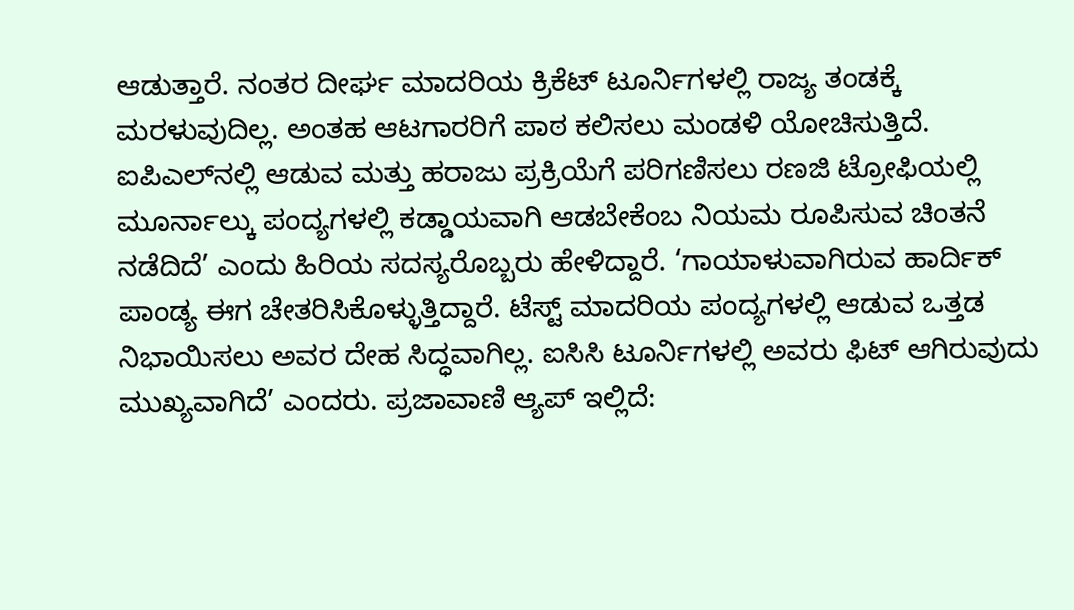ಆಡುತ್ತಾರೆ. ನಂತರ ದೀರ್ಘ ಮಾದರಿಯ ಕ್ರಿಕೆಟ್‌ ಟೂರ್ನಿಗಳಲ್ಲಿ ರಾಜ್ಯ ತಂಡಕ್ಕೆ ಮರಳುವುದಿಲ್ಲ. ಅಂತಹ ಆಟಗಾರರಿಗೆ ಪಾಠ ಕಲಿಸಲು ಮಂಡಳಿ ಯೋಚಿಸುತ್ತಿದೆ. ಐಪಿಎಲ್‌ನಲ್ಲಿ ಆಡುವ ಮತ್ತು ಹರಾಜು ಪ್ರಕ್ರಿಯೆಗೆ ಪರಿಗಣಿಸಲು ರಣಜಿ ಟ್ರೋಫಿಯಲ್ಲಿ ಮೂರ್ನಾಲ್ಕು ಪಂದ್ಯಗಳಲ್ಲಿ ಕಡ್ಡಾಯವಾಗಿ ಆಡಬೇಕೆಂಬ ನಿಯಮ ರೂಪಿಸುವ ಚಿಂತನೆ ನಡೆದಿದೆ’ ಎಂದು ಹಿರಿಯ ಸದಸ್ಯರೊಬ್ಬರು ಹೇಳಿದ್ದಾರೆ. ‘ಗಾಯಾಳುವಾಗಿರುವ ಹಾರ್ದಿಕ್ ಪಾಂಡ್ಯ ಈಗ ಚೇತರಿಸಿಕೊಳ್ಳುತ್ತಿದ್ದಾರೆ. ಟೆಸ್ಟ್ ಮಾದರಿಯ ಪಂದ್ಯಗಳಲ್ಲಿ ಆಡುವ ಒತ್ತಡ ನಿಭಾಯಿಸಲು ಅವರ ದೇಹ ಸಿದ್ಧವಾಗಿಲ್ಲ. ಐಸಿಸಿ ಟೂರ್ನಿಗಳಲ್ಲಿ ಅವರು ಫಿಟ್ ಆಗಿರುವುದು ಮುಖ್ಯವಾಗಿದೆ’ ಎಂದರು. ಪ್ರಜಾವಾಣಿ ಆ್ಯಪ್ ಇಲ್ಲಿದೆ: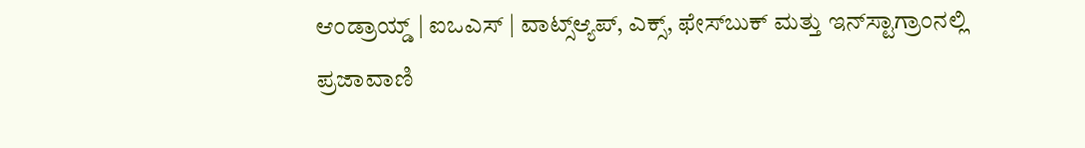ಆಂಡ್ರಾಯ್ಡ್ | ಐಒಎಸ್ | ವಾಟ್ಸ್ಆ್ಯಪ್, ಎಕ್ಸ್, ಫೇಸ್‌ಬುಕ್ ಮತ್ತು ಇನ್‌ಸ್ಟಾಗ್ರಾಂನಲ್ಲಿ ಪ್ರಜಾವಾಣಿ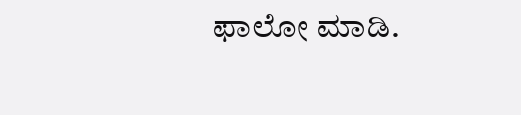ಫಾಲೋ ಮಾಡಿ.